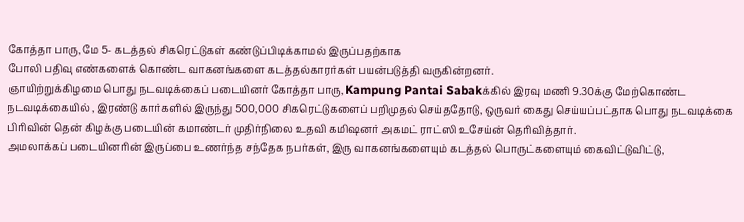கோத்தா பாரு, மே 5- கடத்தல் சிகரெட்டுகள் கண்டுப்பிடிக்காமல் இருப்பதற்காக
போலி பதிவு எண்களைக் கொண்ட வாகனங்களை கடத்தல்காரர்கள் பயன்படுத்தி வருகின்றனர்.
ஞாயிற்றுக்கிழமை பொது நடவடிக்கைப் படையினர் கோத்தா பாரு, Kampung Pantai Sabakக்கில் இரவு மணி 9.30க்கு மேற்கொண்ட நடவடிக்கையில் , இரண்டு கார்களில் இருந்து 500,000 சிகரெட்டுகளைப் பறிமுதல் செய்ததோடு, ஒருவர் கைது செய்யப்பட்தாக பொது நடவடிக்கை பிரிவின் தென் கிழக்கு படையின் கமாண்டர் முதிர்நிலை உதவி கமிஷனர் அகமட் ராட்ஸி உசேய்ன் தெரிவித்தார்.
அமலாக்கப் படையினரின் இருப்பை உணர்ந்த சந்தேக நபர்கள், இரு வாகனங்களையும் கடத்தல் பொருட்களையும் கைவிட்டுவிட்டு,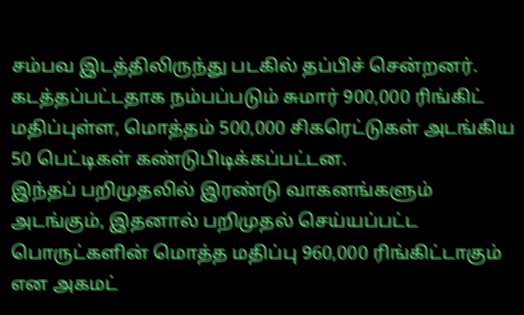சம்பவ இடத்திலிருந்து படகில் தப்பிச் சென்றனர்.
கடத்தப்பட்டதாக நம்பப்படும் சுமார் 900,000 ரிங்கிட் மதிப்புள்ள, மொத்தம் 500,000 சிகரெட்டுகள் அடங்கிய 50 பெட்டிகள் கண்டுபிடிக்கப்பட்டன.
இந்தப் பறிமுதலில் இரண்டு வாகனங்களும் அடங்கும், இதனால் பறிமுதல் செய்யப்பட்ட பொருட்களின் மொத்த மதிப்பு 960,000 ரிங்கிட்டாகும் என அகமட்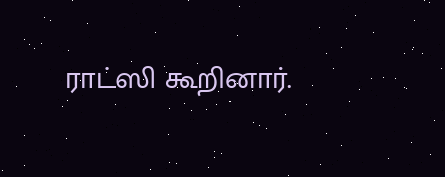ராட்ஸி கூறினார்.